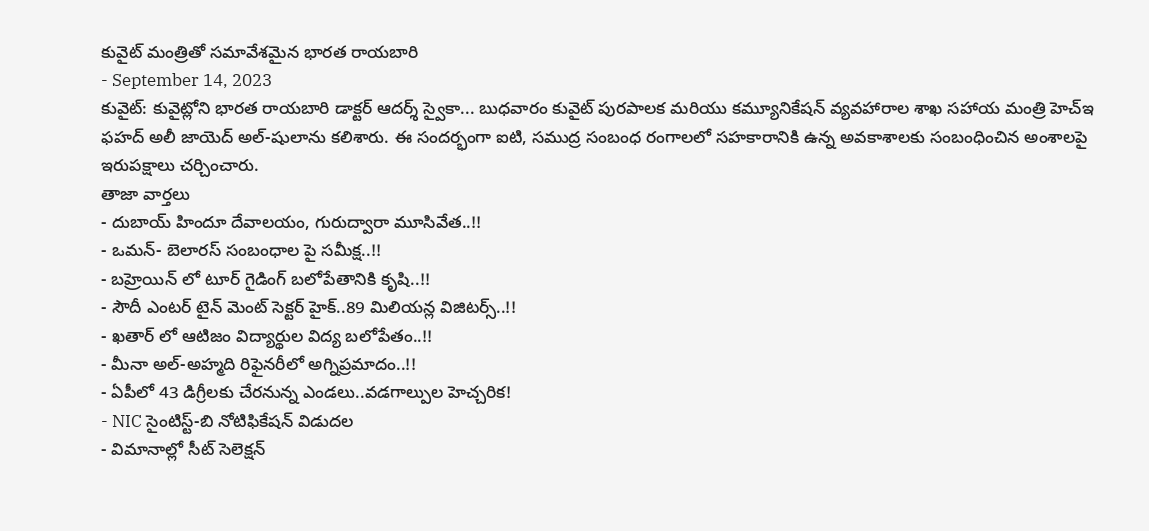కువైట్ మంత్రితో సమావేశమైన భారత రాయబారి
- September 14, 2023
కువైట్: కువైట్లోని భారత రాయబారి డాక్టర్ ఆదర్శ్ స్వైకా... బుధవారం కువైట్ పురపాలక మరియు కమ్యూనికేషన్ వ్యవహారాల శాఖ సహాయ మంత్రి హెచ్ఇ ఫహద్ అలీ జాయెద్ అల్-షులాను కలిశారు. ఈ సందర్భంగా ఐటి, సముద్ర సంబంధ రంగాలలో సహకారానికి ఉన్న అవకాశాలకు సంబంధించిన అంశాలపై ఇరుపక్షాలు చర్చించారు.
తాజా వార్తలు
- దుబాయ్ హిందూ దేవాలయం, గురుద్వారా మూసివేత..!!
- ఒమన్- బెలారస్ సంబంధాల పై సమీక్ష..!!
- బహ్రెయిన్ లో టూర్ గైడింగ్ బలోపేతానికి కృషి..!!
- సౌదీ ఎంటర్ టైన్ మెంట్ సెక్టర్ హైక్..89 మిలియన్ల విజిటర్స్..!!
- ఖతార్ లో ఆటిజం విద్యార్థుల విద్య బలోపేతం..!!
- మీనా అల్-అహ్మది రిఫైనరీలో అగ్నిప్రమాదం..!!
- ఏపీలో 43 డిగ్రీలకు చేరనున్న ఎండలు..వడగాల్పుల హెచ్చరిక!
- NIC సైంటిస్ట్-బి నోటిఫికేషన్ విడుదల
- విమానాల్లో సీట్ సెలెక్షన్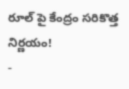రూల్ పై కేంద్రం సరికొత్త నిర్ణయం!
-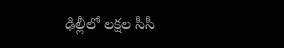ఢిల్లీలో లక్షల సీసీ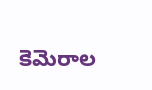కెమెరాల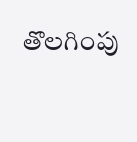తొలగింపు